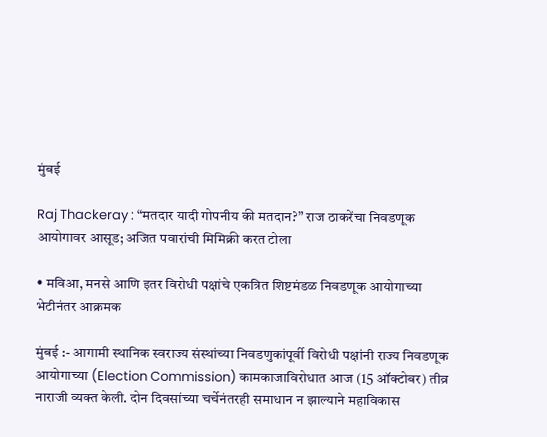मुंबई

Raj Thackeray : “मतदार यादी गोपनीय की मतदान?” राज ठाकरेंचा निवडणूक आयोगावर आसूड; अजित पवारांची मिमिक्री करत टोला

• मविआ, मनसे आणि इतर विरोधी पक्षांचे एकत्रित शिष्टमंडळ निवडणूक आयोगाच्या भेटीनंतर आक्रमक

मुंबई :- आगामी स्थानिक स्वराज्य संस्थांच्या निवडणुकांपूर्वी विरोधी पक्षांनी राज्य निवडणूक आयोगाच्या (Election Commission) कामकाजाविरोधात आज (15 ऑक्टोबर) तीव्र नाराजी व्यक्त केली. दोन दिवसांच्या चर्चेनंतरही समाधान न झाल्याने महाविकास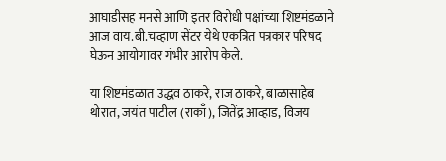आघाडीसह मनसे आणि इतर विरोधी पक्षांच्या शिष्टमंडळाने आज वाय.बी.चव्हाण सेंटर येथे एकत्रित पत्रकार परिषद घेऊन आयोगावर गंभीर आरोप केले.

या शिष्टमंडळात उद्धव ठाकरे, राज ठाकरे, बाळासाहेब थोरात, जयंत पाटील (राकाँ), जितेंद्र आव्हाड, विजय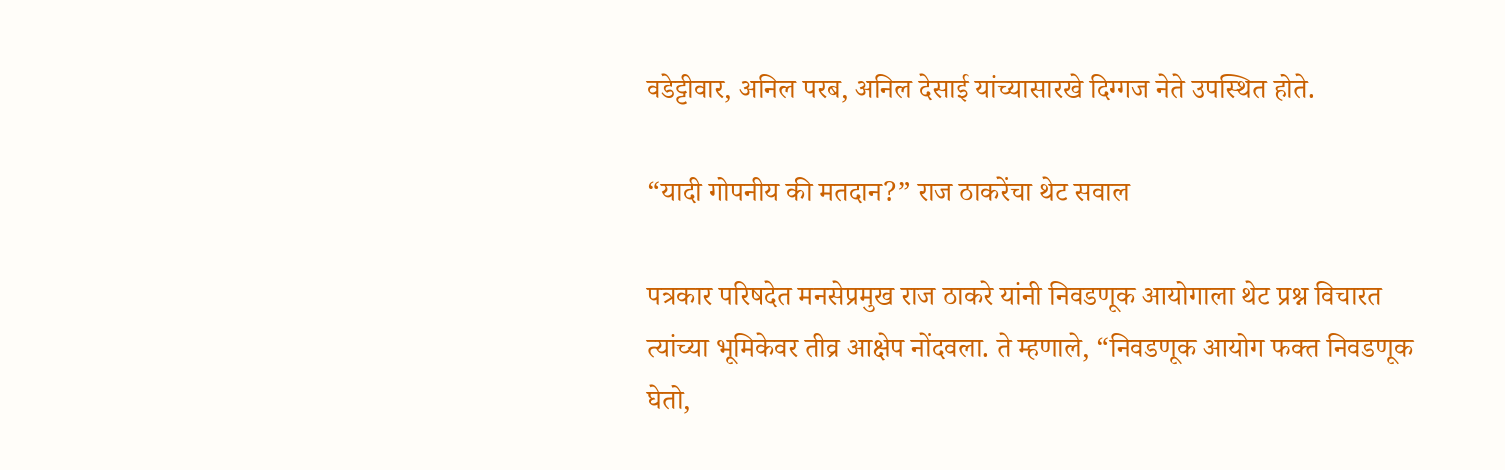वडेट्टीवार, अनिल परब, अनिल देसाई यांच्यासारखे दिग्गज नेते उपस्थित होते.

“यादी गोपनीय की मतदान?” राज ठाकरेंचा थेट सवाल

पत्रकार परिषदेत मनसेप्रमुख राज ठाकरे यांनी निवडणूक आयोगाला थेट प्रश्न विचारत त्यांच्या भूमिकेवर तीव्र आक्षेप नोंदवला. ते म्हणाले, “निवडणूक आयोग फक्त निवडणूक घेतो,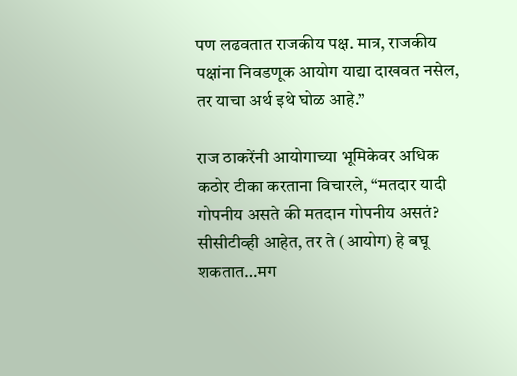पण लढवतात राजकीय पक्ष. मात्र, राजकीय पक्षांना निवडणूक आयोग याद्या दाखवत नसेल, तर याचा अर्थ इथे घोळ आहे.”

राज ठाकरेंनी आयोगाच्या भूमिकेवर अधिक कठोर टीका करताना विचारले, “मतदार यादी गोपनीय असते की मतदान गोपनीय असतं? सीसीटीव्ही आहेत, तर ते (आयोग) हे बघू शकतात…मग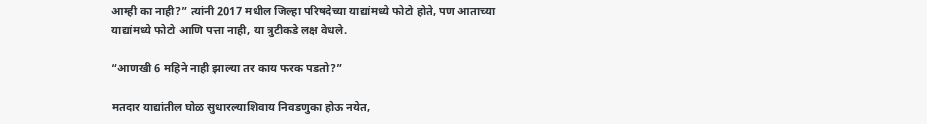आम्ही का नाही?” त्यांनी 2017 मधील जिल्हा परिषदेच्या याद्यांमध्ये फोटो होते, पण आताच्या याद्यांमध्ये फोटो आणि पत्ता नाही, या त्रुटीकडे लक्ष वेधले.

“आणखी 6 महिने नाही झाल्या तर काय फरक पडतो?”

मतदार याद्यांतील घोळ सुधारल्याशिवाय निवडणुका होऊ नयेत,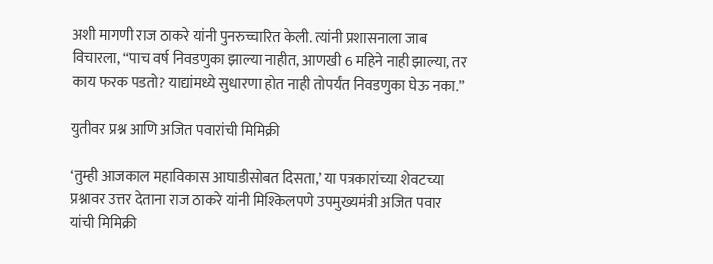अशी मागणी राज ठाकरे यांनी पुनरुच्चारित केली. त्यांनी प्रशासनाला जाब विचारला, “पाच वर्ष निवडणुका झाल्या नाहीत, आणखी 6 महिने नाही झाल्या, तर काय फरक पडतो? याद्यांमध्ये सुधारणा होत नाही तोपर्यंत निवडणुका घेऊ नका.”

युतीवर प्रश्न आणि अजित पवारांची मिमिक्री

‘तुम्ही आजकाल महाविकास आघाडीसोबत दिसता,’ या पत्रकारांच्या शेवटच्या प्रश्नावर उत्तर देताना राज ठाकरे यांनी मिश्किलपणे उपमुख्यमंत्री अजित पवार यांची मिमिक्री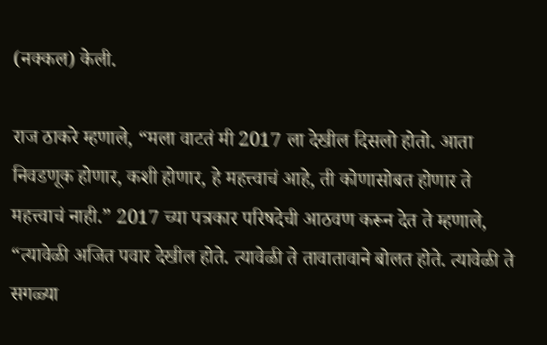(नक्कल) केली.

राज ठाकरे म्हणाले, “मला वाटतं मी 2017 ला देखील दिसलो होतो. आता निवडणूक होणार, कशी होणार, हे महत्त्वाचं आहे, ती कोणासोबत होणार ते महत्त्वाचं नाही.” 2017 च्या पत्रकार परिषदेची आठवण करून देत ते म्हणाले, “त्यावेळी अजित पवार देखील होते. त्यावेळी ते तावातावाने बोलत होते. त्यावेळी ते सगळ्या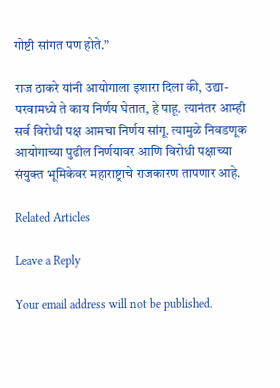गोष्टी सांगत पण होते.”

राज ठाकरे यांनी आयोगाला इशारा दिला की, उद्या-परवामध्ये ते काय निर्णय घेतात, हे पाहू. त्यानंतर आम्ही सर्व विरोधी पक्ष आमचा निर्णय सांगू. त्यामुळे निवडणूक आयोगाच्या पुढील निर्णयावर आणि विरोधी पक्षाच्या संयुक्त भूमिकेवर महाराष्ट्राचे राजकारण तापणार आहे.

Related Articles

Leave a Reply

Your email address will not be published.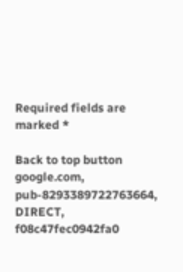Required fields are marked *

Back to top button
google.com, pub-8293389722763664, DIRECT, f08c47fec0942fa0